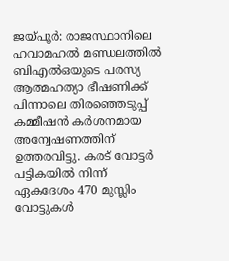ജയ്പൂർ: രാജസ്ഥാനിലെ ഹവാമഹൽ മണ്ഡലത്തിൽ ബിഎൽഒയുടെ പരസ്യ ആത്മഹത്യാ ഭീഷണിക്ക് പിന്നാലെ തിരഞ്ഞെടുപ്പ് കമ്മീഷൻ കർശനമായ അന്വേഷണത്തിന് ഉത്തരവിട്ടു. കരട് വോട്ടർ പട്ടികയിൽ നിന്ന് ഏകദേശം 470 മുസ്ലിം വോട്ടുകൾ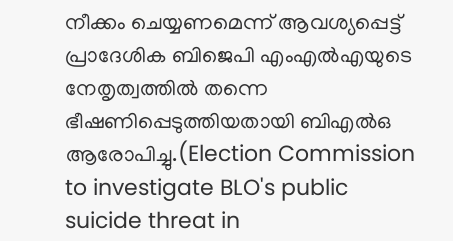നീക്കം ചെയ്യണമെന്ന് ആവശ്യപ്പെട്ട് പ്രാദേശിക ബിജെപി എംഎൽഎയുടെ നേതൃത്വത്തിൽ തന്നെ ഭീഷണിപ്പെടുത്തിയതായി ബിഎൽഒ ആരോപിച്ചു.(Election Commission to investigate BLO's public suicide threat in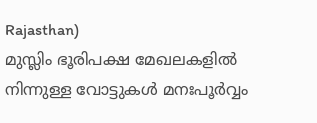Rajasthan)
മുസ്ലിം ഭൂരിപക്ഷ മേഖലകളിൽ നിന്നുള്ള വോട്ടുകൾ മനഃപൂർവ്വം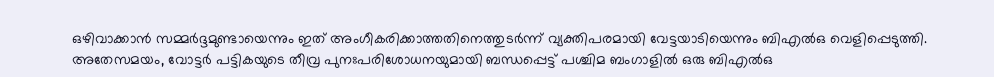ഒഴിവാക്കാൻ സമ്മർദ്ദമുണ്ടായെന്നും ഇത് അംഗീകരിക്കാത്തതിനെത്തുടർന്ന് വ്യക്തിപരമായി വേട്ടയാടിയെന്നും ബിഎൽഒ വെളിപ്പെടുത്തി.
അതേസമയം, വോട്ടർ പട്ടികയുടെ തീവ്ര പുനഃപരിശോധനയുമായി ബന്ധപ്പെട്ട് പശ്ചിമ ബംഗാളിൽ ഒരു ബിഎൽഒ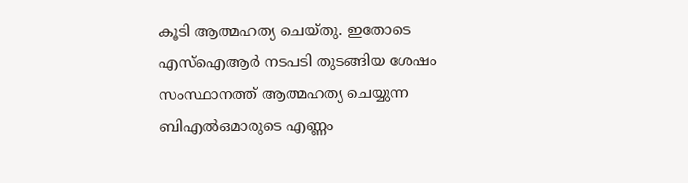കൂടി ആത്മഹത്യ ചെയ്തു. ഇതോടെ എസ്ഐആർ നടപടി തുടങ്ങിയ ശേഷം സംസ്ഥാനത്ത് ആത്മഹത്യ ചെയ്യുന്ന ബിഎൽഒമാരുടെ എണ്ണം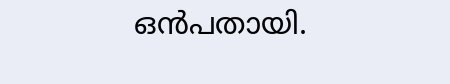ഒൻപതായി.